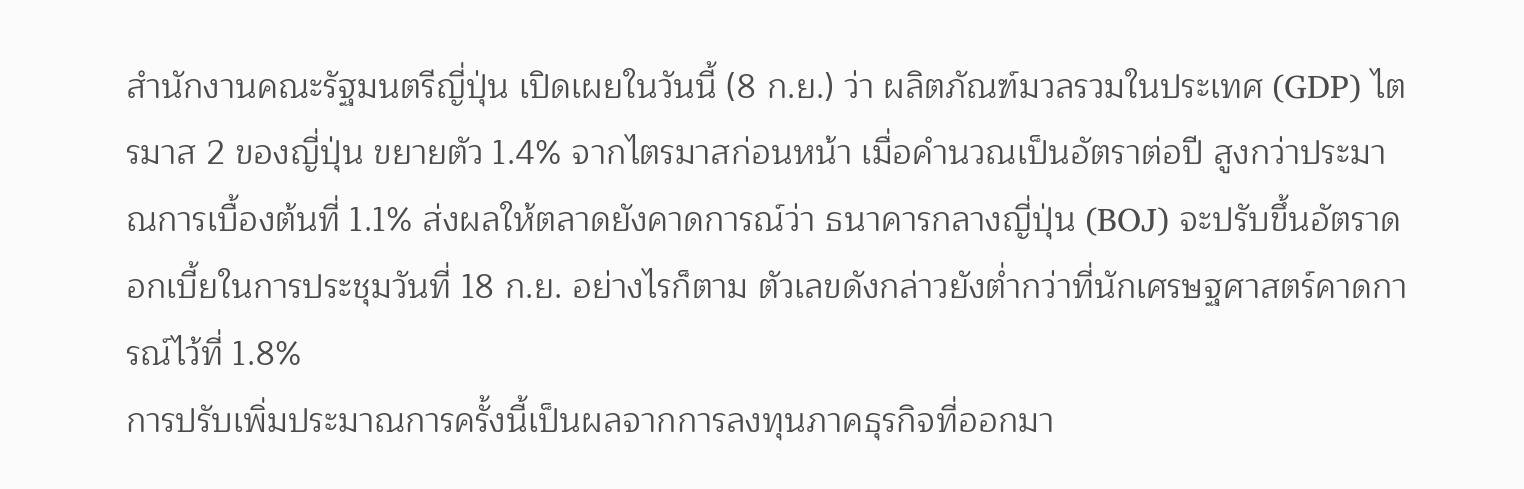สำนักงานคณะรัฐมนตรีญี่ปุ่น เปิดเผยในวันนี้ (8 ก.ย.) ว่า ผลิตภัณฑ์มวลรวมในประเทศ (GDP) ไตรมาส 2 ของญี่ปุ่น ขยายตัว 1.4% จากไตรมาสก่อนหน้า เมื่อคำนวณเป็นอัตราต่อปี สูงกว่าประมาณการเบื้องต้นที่ 1.1% ส่งผลให้ตลาดยังคาดการณ์ว่า ธนาคารกลางญี่ปุ่น (BOJ) จะปรับขึ้นอัตราดอกเบี้ยในการประชุมวันที่ 18 ก.ย. อย่างไรก็ตาม ตัวเลขดังกล่าวยังต่ำกว่าที่นักเศรษฐศาสตร์คาดการณ์ไว้ที่ 1.8%
การปรับเพิ่มประมาณการครั้งนี้เป็นผลจากการลงทุนภาคธุรกิจที่ออกมา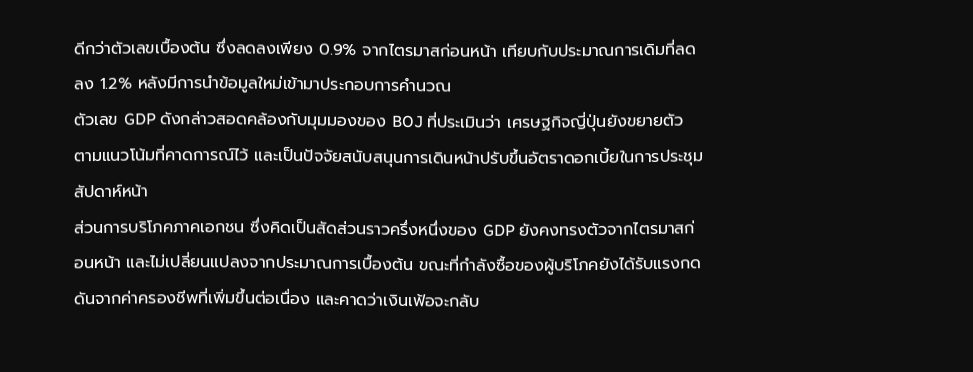ดีกว่าตัวเลขเบื้องต้น ซึ่งลดลงเพียง 0.9% จากไตรมาสก่อนหน้า เทียบกับประมาณการเดิมที่ลดลง 1.2% หลังมีการนำข้อมูลใหม่เข้ามาประกอบการคำนวณ
ตัวเลข GDP ดังกล่าวสอดคล้องกับมุมมองของ BOJ ที่ประเมินว่า เศรษฐกิจญี่ปุ่นยังขยายตัวตามแนวโน้มที่คาดการณ์ไว้ และเป็นปัจจัยสนับสนุนการเดินหน้าปรับขึ้นอัตราดอกเบี้ยในการประชุมสัปดาห์หน้า
ส่วนการบริโภคภาคเอกชน ซึ่งคิดเป็นสัดส่วนราวครึ่งหนึ่งของ GDP ยังคงทรงตัวจากไตรมาสก่อนหน้า และไม่เปลี่ยนแปลงจากประมาณการเบื้องต้น ขณะที่กำลังซื้อของผู้บริโภคยังได้รับแรงกดดันจากค่าครองชีพที่เพิ่มขึ้นต่อเนื่อง และคาดว่าเงินเฟ้อจะกลับ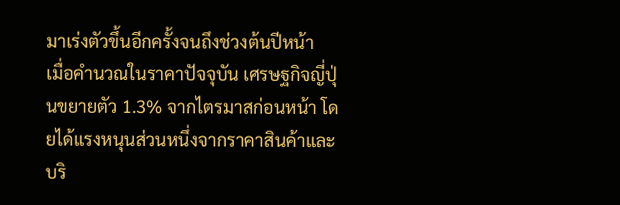มาเร่งตัวขึ้นอีกครั้งจนถึงช่วงต้นปีหน้า
เมื่อคำนวณในราคาปัจจุบัน เศรษฐกิจญี่ปุ่นขยายตัว 1.3% จากไตรมาสก่อนหน้า โดยได้แรงหนุนส่วนหนึ่งจากราคาสินค้าและบริ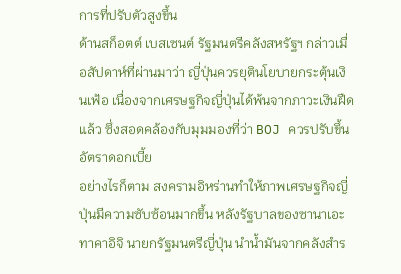การที่ปรับตัวสูงขึ้น
ด้านสก็อตต์ เบสเซนต์ รัฐมนตรีคลังสหรัฐฯ กล่าวเมื่อสัปดาห์ที่ผ่านมาว่า ญี่ปุ่นควรยุตินโยบายกระตุ้นเงินเฟ้อ เนื่องจากเศรษฐกิจญี่ปุ่นได้พ้นจากภาวะเงินฝืดแล้ว ซึ่งสอดคล้องกับมุมมองที่ว่า BOJ ควรปรับขึ้นอัตราดอกเบี้ย
อย่างไรก็ตาม สงครามอิหร่านทำให้ภาพเศรษฐกิจญี่ปุ่นมีความซับซ้อนมากขึ้น หลังรัฐบาลของซานาเอะ ทาคาอิจิ นายกรัฐมนตรีญี่ปุ่น นำน้ำมันจากคลังสำร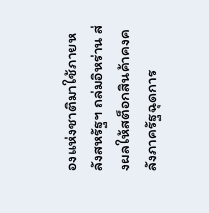องแห่งชาติมาใช้ภายหลังสหรัฐฯ ถล่มอิหร่าน ส่งผลให้สต็อกสินค้าคงคลังภาครัฐฉุดการ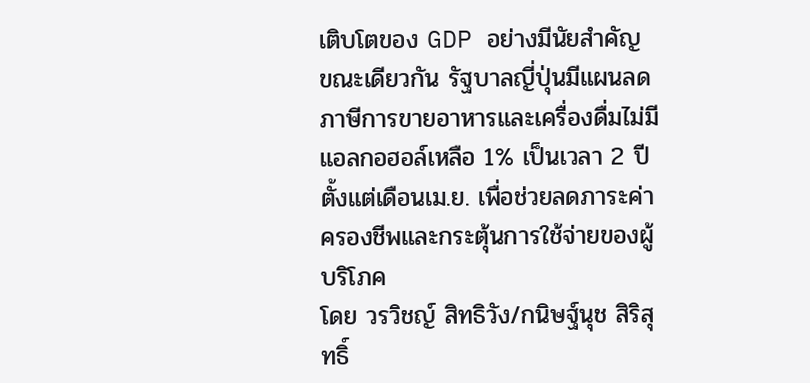เติบโตของ GDP อย่างมีนัยสำคัญ
ขณะเดียวกัน รัฐบาลญี่ปุ่นมีแผนลดภาษีการขายอาหารและเครื่องดื่มไม่มีแอลกอฮอล์เหลือ 1% เป็นเวลา 2 ปี ตั้งแต่เดือนเม.ย. เพื่อช่วยลดภาระค่าครองชีพและกระตุ้นการใช้จ่ายของผู้บริโภค
โดย วรวิชญ์ สิทธิวัง/กนิษฐ์นุช สิริสุทธิ์